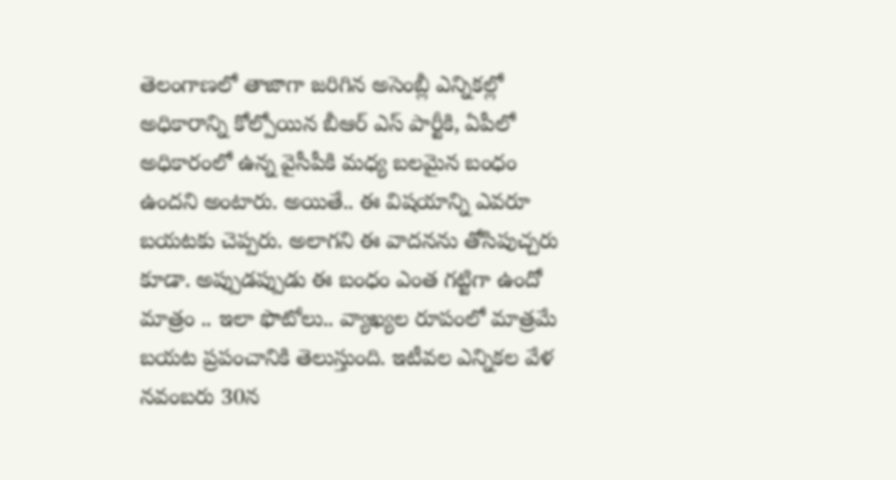తెలంగాణలో తాజాగా జరిగిన అసెంబ్లీ ఎన్నికల్లో అధికారాన్ని కోల్పోయిన బీఆర్ ఎస్ పార్టీకి, ఏపీలో అధికారంలో ఉన్న వైసీపీకి మధ్య బలమైన బంధం ఉందని అంటారు. అయితే.. ఈ విషయాన్ని ఎవరూ బయటకు చెప్పరు. అలాగని ఈ వాదనను తోసిపుచ్చరు కూడా. అప్పుడప్పుడు ఈ బంధం ఎంత గట్టిగా ఉందో మాత్రం .. ఇలా ఫొటోలు.. వ్యాఖ్యల రూపంలో మాత్రమే బయట ప్రపంచానికి తెలుస్తుంది. ఇటీవల ఎన్నికల వేళ నవంబరు 30న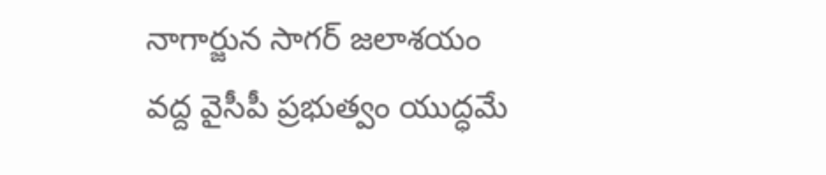నాగార్జున సాగర్ జలాశయం వద్ద వైసీపీ ప్రభుత్వం యుద్ధమే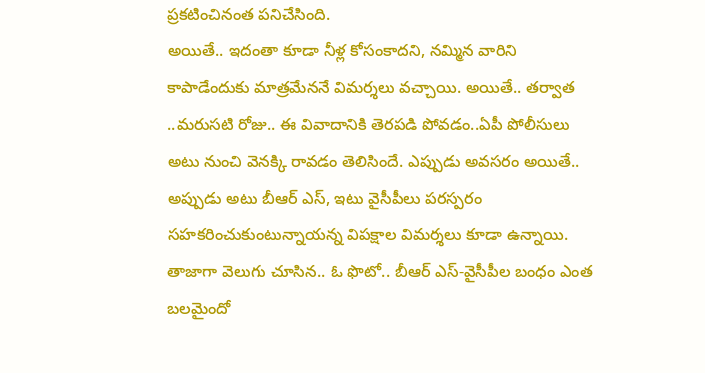ప్రకటించినంత పనిచేసింది.
అయితే.. ఇదంతా కూడా నీళ్ల కోసంకాదని, నమ్మిన వారిని కాపాడేందుకు మాత్రమేననే విమర్శలు వచ్చాయి. అయితే.. తర్వాత ..మరుసటి రోజు.. ఈ వివాదానికి తెరపడి పోవడం..ఏపీ పోలీసులు అటు నుంచి వెనక్కి రావడం తెలిసిందే. ఎప్పుడు అవసరం అయితే.. అప్పుడు అటు బీఆర్ ఎస్, ఇటు వైసీపీలు పరస్పరం సహకరించుకుంటున్నాయన్న విపక్షాల విమర్శలు కూడా ఉన్నాయి. తాజాగా వెలుగు చూసిన.. ఓ ఫొటో.. బీఆర్ ఎస్-వైసీపీల బంధం ఎంత బలమైందో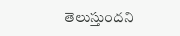తెలుస్తుందని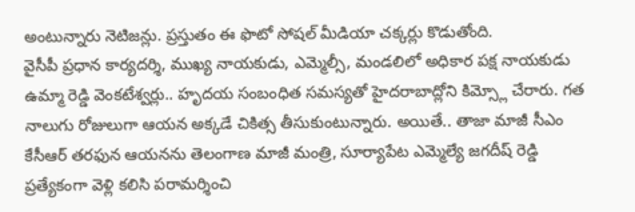అంటున్నారు నెటిజన్లు. ప్రస్తుతం ఈ ఫొటో సోషల్ మీడియా చక్కర్లు కొడుతోంది.
వైసీపీ ప్రధాన కార్యదర్శి, ముఖ్య నాయకుడు, ఎమ్మెల్సీ, మండలిలో అధికార పక్ష నాయకుడు ఉమ్మా రెడ్డి వెంకటేశ్వర్లు.. హృదయ సంబంధిత సమస్యతో హైదరాబాద్లోని కిమ్స్లో చేరారు. గత నాలుగు రోజులుగా ఆయన అక్కడే చికిత్స తీసుకుంటున్నారు. అయితే.. తాజా మాజీ సీఎం కేసీఆర్ తరఫున ఆయనను తెలంగాణ మాజీ మంత్రి, సూర్యాపేట ఎమ్మెల్యే జగదీష్ రెడ్డి ప్రత్యేకంగా వెళ్లి కలిసి పరామర్శించి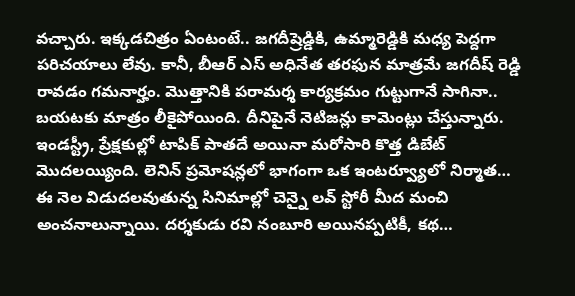వచ్చారు. ఇక్కడచిత్రం ఏంటంటే.. జగదీష్రెడ్డికి, ఉమ్మారెడ్డికి మధ్య పెద్దగా పరిచయాలు లేవు. కానీ, బీఆర్ ఎస్ అధినేత తరఫున మాత్రమే జగదీష్ రెడ్డి రావడం గమనార్హం. మొత్తానికి పరామర్శ కార్యక్రమం గుట్టుగానే సాగినా.. బయటకు మాత్రం లీకైపోయింది. దీనిపైనే నెటిజన్లు కామెంట్లు చేస్తున్నారు.
ఇండస్ట్రీ, ప్రేక్షకుల్లో టాపిక్ పాతదే అయినా మరోసారి కొత్త డిబేట్ మొదలయ్యింది. లెనిన్ ప్రమోషన్లలో భాగంగా ఒక ఇంటర్వ్యూలో నిర్మాత…
ఈ నెల విడుదలవుతున్న సినిమాల్లో చెన్నై లవ్ స్టోరీ మీద మంచి అంచనాలున్నాయి. దర్శకుడు రవి నంబూరి అయినప్పటికీ, కథ…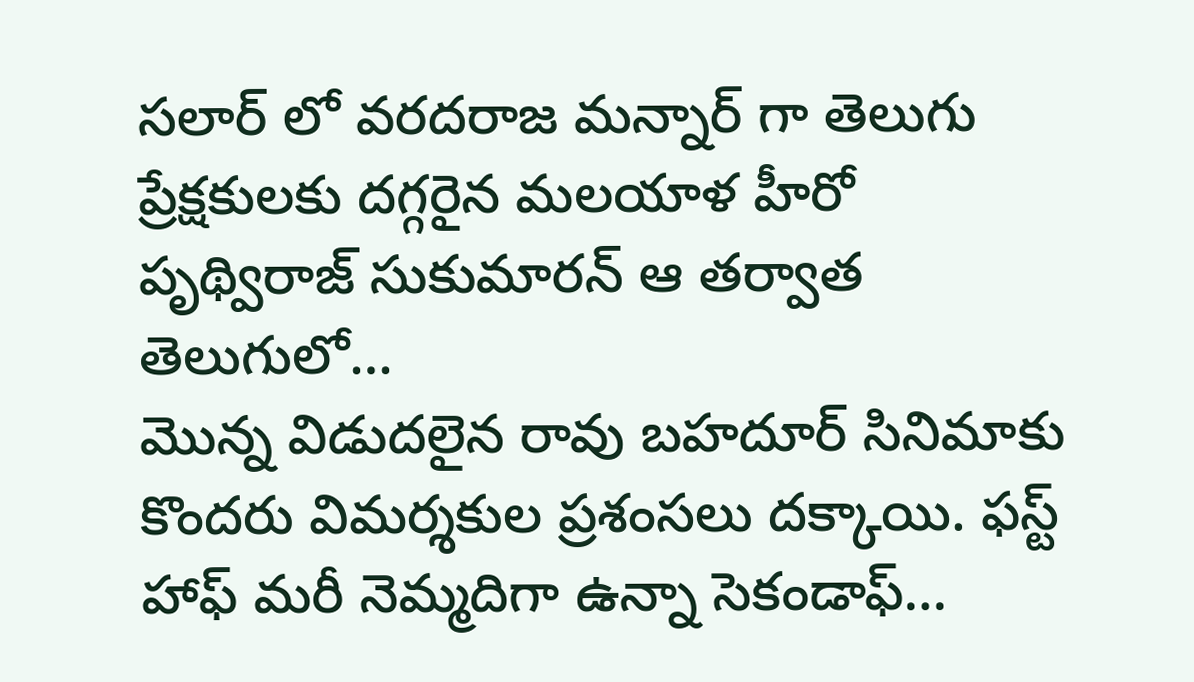సలార్ లో వరదరాజ మన్నార్ గా తెలుగు ప్రేక్షకులకు దగ్గరైన మలయాళ హీరో పృథ్విరాజ్ సుకుమారన్ ఆ తర్వాత తెలుగులో…
మొన్న విడుదలైన రావు బహదూర్ సినిమాకు కొందరు విమర్శకుల ప్రశంసలు దక్కాయి. ఫస్ట్ హాఫ్ మరీ నెమ్మదిగా ఉన్నా సెకండాఫ్…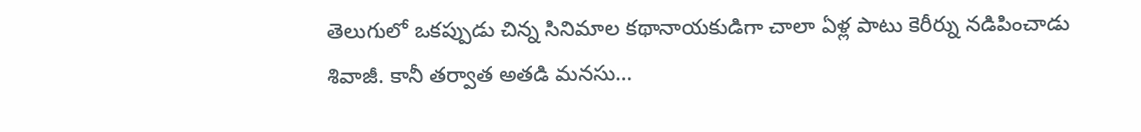తెలుగులో ఒకప్పుడు చిన్న సినిమాల కథానాయకుడిగా చాలా ఏళ్ల పాటు కెరీర్ను నడిపించాడు శివాజీ. కానీ తర్వాత అతడి మనసు…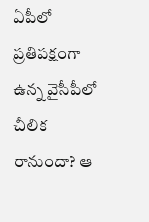ఏపీలో ప్రతిపక్షంగా ఉన్న వైసీపీలో చీలిక రానుందా? ఆ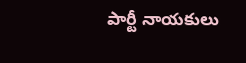పార్టీ నాయకులు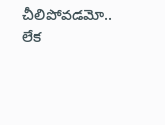చీలిపోవడమో.. లేక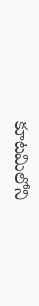కూటమిలోని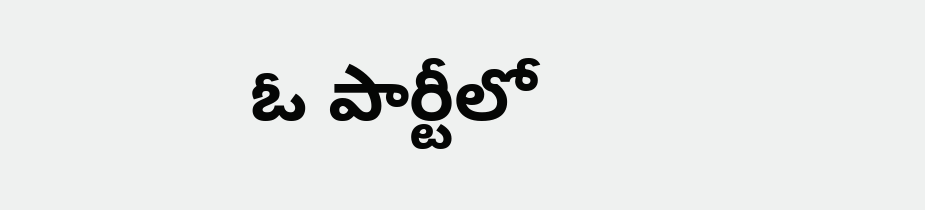ఓ పార్టీలో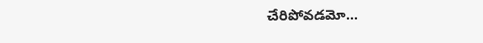చేరిపోవడమో…